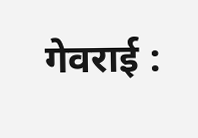गेवराई :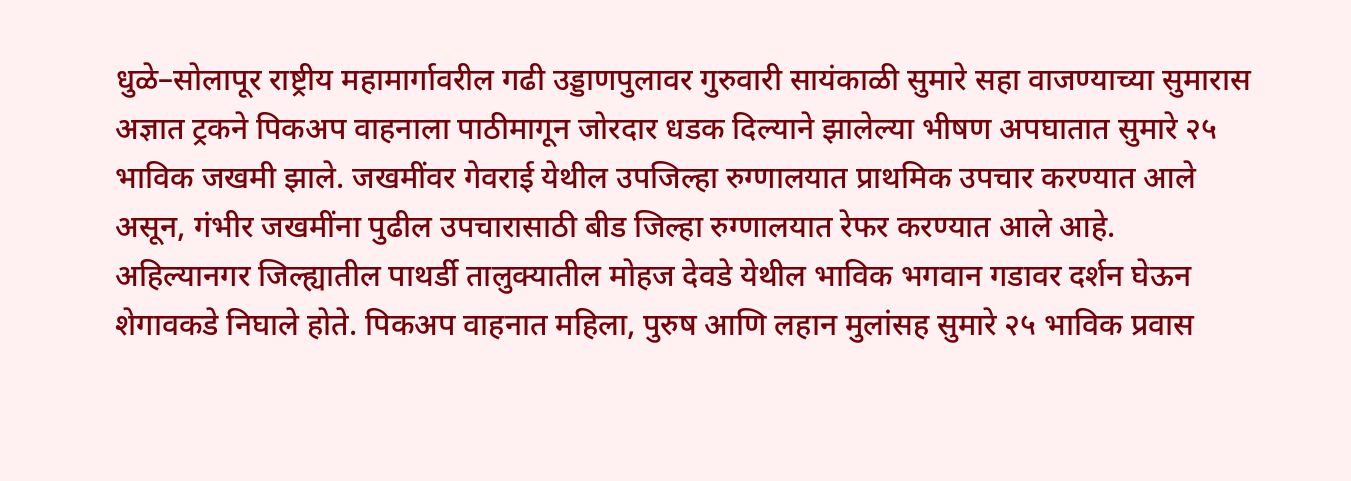धुळे–सोलापूर राष्ट्रीय महामार्गावरील गढी उड्डाणपुलावर गुरुवारी सायंकाळी सुमारे सहा वाजण्याच्या सुमारास अज्ञात ट्रकने पिकअप वाहनाला पाठीमागून जोरदार धडक दिल्याने झालेल्या भीषण अपघातात सुमारे २५ भाविक जखमी झाले. जखमींवर गेवराई येथील उपजिल्हा रुग्णालयात प्राथमिक उपचार करण्यात आले असून, गंभीर जखमींना पुढील उपचारासाठी बीड जिल्हा रुग्णालयात रेफर करण्यात आले आहे.
अहिल्यानगर जिल्ह्यातील पाथर्डी तालुक्यातील मोहज देवडे येथील भाविक भगवान गडावर दर्शन घेऊन शेगावकडे निघाले होते. पिकअप वाहनात महिला, पुरुष आणि लहान मुलांसह सुमारे २५ भाविक प्रवास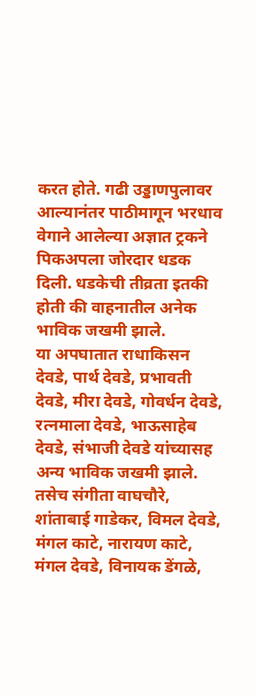करत होते. गढी उड्डाणपुलावर आल्यानंतर पाठीमागून भरधाव वेगाने आलेल्या अज्ञात ट्रकने पिकअपला जोरदार धडक दिली. धडकेची तीव्रता इतकी होती की वाहनातील अनेक भाविक जखमी झाले.
या अपघातात राधाकिसन देवडे, पार्थ देवडे, प्रभावती देवडे, मीरा देवडे, गोवर्धन देवडे, रत्नमाला देवडे, भाऊसाहेब देवडे, संभाजी देवडे यांच्यासह अन्य भाविक जखमी झाले. तसेच संगीता वाघचौरे, शांताबाई गाडेकर, विमल देवडे, मंगल काटे, नारायण काटे, मंगल देवडे, विनायक डेंगळे,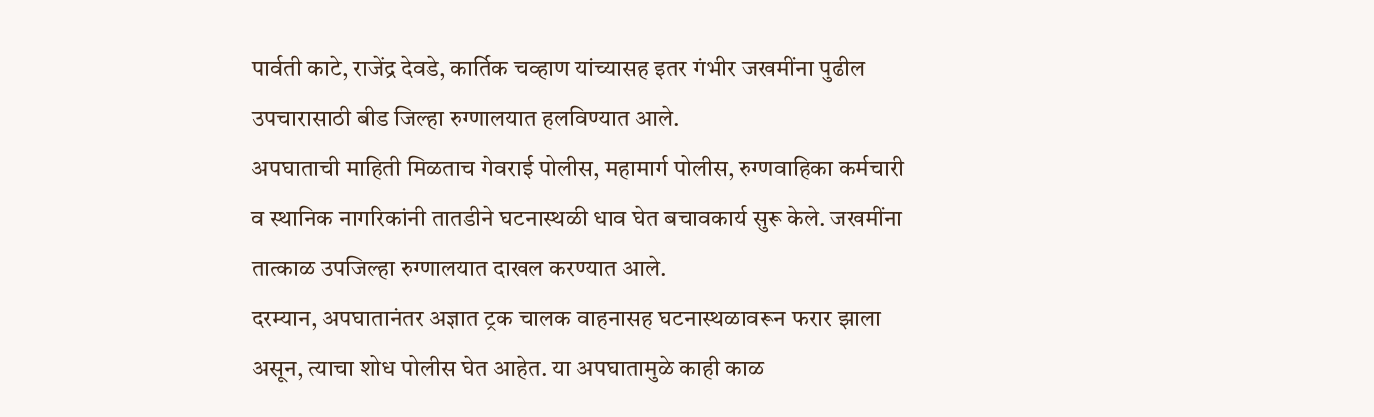पार्वती काटे, राजेंद्र देवडे, कार्तिक चव्हाण यांच्यासह इतर गंभीर जखमींना पुढील उपचारासाठी बीड जिल्हा रुग्णालयात हलविण्यात आले.
अपघाताची माहिती मिळताच गेवराई पोलीस, महामार्ग पोलीस, रुग्णवाहिका कर्मचारी व स्थानिक नागरिकांनी तातडीने घटनास्थळी धाव घेत बचावकार्य सुरू केले. जखमींना तात्काळ उपजिल्हा रुग्णालयात दाखल करण्यात आले.
दरम्यान, अपघातानंतर अज्ञात ट्रक चालक वाहनासह घटनास्थळावरून फरार झाला असून, त्याचा शोध पोलीस घेत आहेत. या अपघातामुळे काही काळ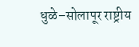धुळे–सोलापूर राष्ट्रीय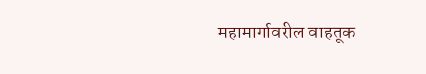महामार्गावरील वाहतूक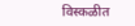विस्कळीत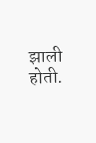झाली होती.